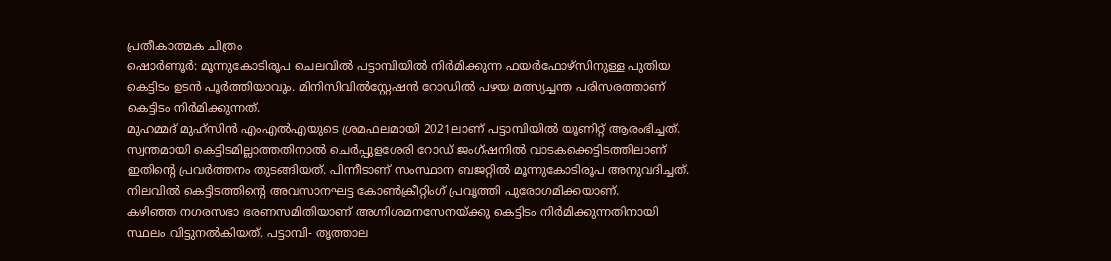പ്രതീകാത്മക ചിത്രം
ഷൊർണൂർ: മൂന്നുകോടിരൂപ ചെലവിൽ പട്ടാമ്പിയിൽ നിർമിക്കുന്ന ഫയർഫോഴ്സിനുള്ള പുതിയ കെട്ടിടം ഉടൻ പൂർത്തിയാവും. മിനിസിവിൽസ്റ്റേഷൻ റോഡിൽ പഴയ മത്സ്യച്ചന്ത പരിസരത്താണ് കെട്ടിടം നിർമിക്കുന്നത്.
മുഹമ്മദ് മുഹ്സിൻ എംഎൽഎയുടെ ശ്രമഫലമായി 2021ലാണ് പട്ടാമ്പിയിൽ യൂണിറ്റ് ആരംഭിച്ചത്. സ്വന്തമായി കെട്ടിടമില്ലാത്തതിനാൽ ചെർപ്പുളശേരി റോഡ് ജംഗ്ഷനിൽ വാടകക്കെട്ടിടത്തിലാണ് ഇതിന്റെ പ്രവർത്തനം തുടങ്ങിയത്. പിന്നീടാണ് സംസ്ഥാന ബജറ്റിൽ മൂന്നുകോടിരൂപ അനുവദിച്ചത്. നിലവിൽ കെട്ടിടത്തിന്റെ അവസാനഘട്ട കോൺക്രീറ്റിംഗ് പ്രവൃത്തി പുരോഗമിക്കയാണ്.
കഴിഞ്ഞ നഗരസഭാ ഭരണസമിതിയാണ് അഗ്നിശമനസേനയ്ക്കു കെട്ടിടം നിർമിക്കുന്നതിനായി സ്ഥലം വിട്ടുനൽകിയത്. പട്ടാമ്പി- തൃത്താല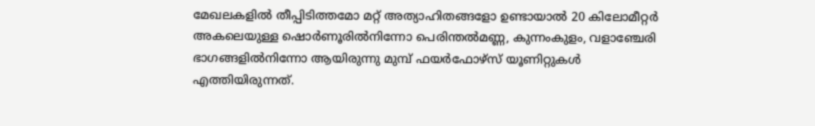മേഖലകളിൽ തീപ്പിടിത്തമോ മറ്റ് അത്യാഹിതങ്ങളോ ഉണ്ടായാൽ 20 കിലോമീറ്റർ അകലെയുള്ള ഷൊർണൂരിൽനിന്നോ പെരിന്തൽമണ്ണ, കുന്നംകുളം, വളാഞ്ചേരി ഭാഗങ്ങളിൽനിന്നോ ആയിരുന്നു മുമ്പ് ഫയർഫോഴ്സ് യൂണിറ്റുകൾ എത്തിയിരുന്നത്.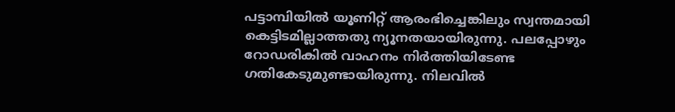പട്ടാമ്പിയിൽ യൂണിറ്റ് ആരംഭിച്ചെങ്കിലും സ്വന്തമായി കെട്ടിടമില്ലാത്തതു ന്യൂനതയായിരുന്നു. പലപ്പോഴും റോഡരികിൽ വാഹനം നിർത്തിയിടേണ്ട ഗതികേടുമുണ്ടായിരുന്നു. നിലവിൽ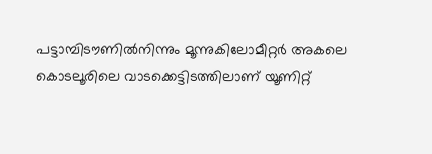പട്ടാമ്പിടൗണിൽനിന്നും മൂന്നുകിലോമീറ്റർ അകലെ കൊടലൂരിലെ വാടക്കെട്ടിടത്തിലാണ് യൂണിറ്റ്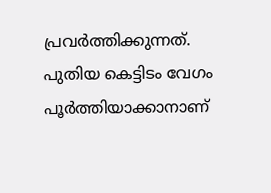പ്രവർത്തിക്കുന്നത്.
പുതിയ കെട്ടിടം വേഗം പൂർത്തിയാക്കാനാണ്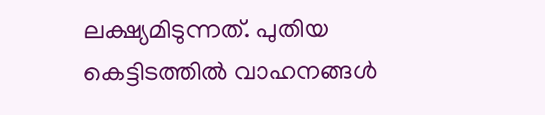ലക്ഷ്യമിടുന്നത്. പുതിയ കെട്ടിടത്തിൽ വാഹനങ്ങൾ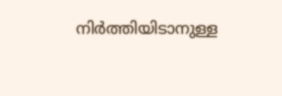നിർത്തിയിടാനുള്ള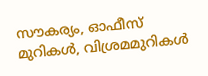സൗകര്യം, ഓഫീസ് മുറികൾ, വിശ്രമമുറികൾ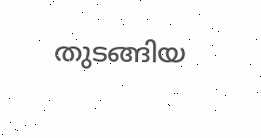തുടങ്ങിയ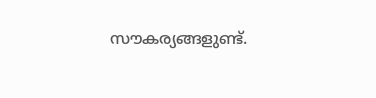സൗകര്യങ്ങളുണ്ട്.